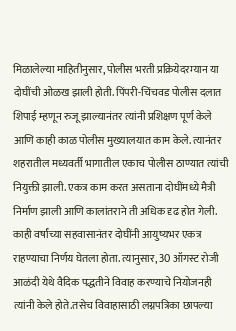मिळालेल्या माहितीनुसार, पोलीस भरती प्रक्रियेदरम्यान या दोघींची ओळख झाली होती. पिंपरी-चिंचवड पोलीस दलात शिपाई म्हणून रुजू झाल्यानंतर त्यांनी प्रशिक्षण पूर्ण केले आणि काही काळ पोलीस मुख्यालयात काम केले. त्यानंतर शहरातील मध्यवर्ती भागातील एकाच पोलीस ठाण्यात त्यांची नियुक्ती झाली. एकत्र काम करत असताना दोघींमध्ये मैत्री निर्माण झाली आणि कालांतराने ती अधिक दृढ होत गेली.
काही वर्षांच्या सहवासानंतर दोघींनी आयुष्यभर एकत्र राहण्याचा निर्णय घेतला होता. त्यानुसार, 30 ऑगस्ट रोजी आळंदी येथे वैदिक पद्धतीने विवाह करण्याचे नियोजनही त्यांनी केले होते.तसेच विवाहासाठी लग्नपत्रिका छापल्या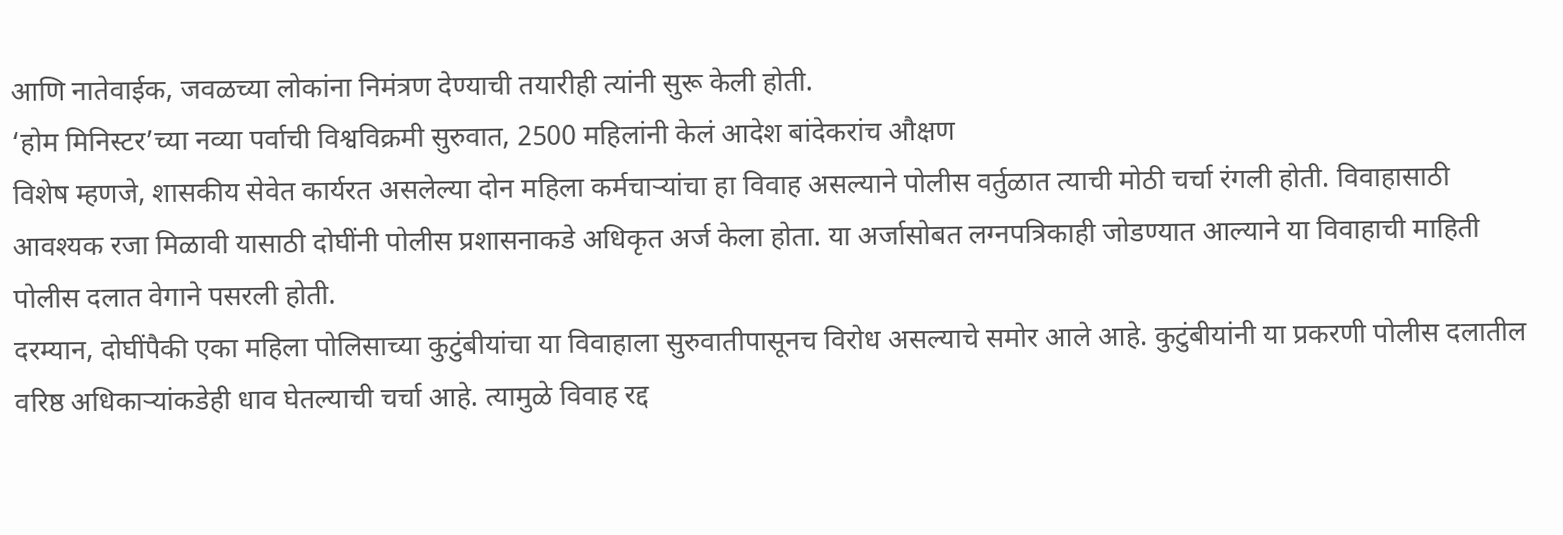आणि नातेवाईक, जवळच्या लोकांना निमंत्रण देण्याची तयारीही त्यांनी सुरू केली होती.
‘होम मिनिस्टर’च्या नव्या पर्वाची विश्वविक्रमी सुरुवात, 2500 महिलांनी केलं आदेश बांदेकरांच औक्षण
विशेष म्हणजे, शासकीय सेवेत कार्यरत असलेल्या दोन महिला कर्मचाऱ्यांचा हा विवाह असल्याने पोलीस वर्तुळात त्याची मोठी चर्चा रंगली होती. विवाहासाठी आवश्यक रजा मिळावी यासाठी दोघींनी पोलीस प्रशासनाकडे अधिकृत अर्ज केला होता. या अर्जासोबत लग्नपत्रिकाही जोडण्यात आल्याने या विवाहाची माहिती पोलीस दलात वेगाने पसरली होती.
दरम्यान, दोघींपैकी एका महिला पोलिसाच्या कुटुंबीयांचा या विवाहाला सुरुवातीपासूनच विरोध असल्याचे समोर आले आहे. कुटुंबीयांनी या प्रकरणी पोलीस दलातील वरिष्ठ अधिकाऱ्यांकडेही धाव घेतल्याची चर्चा आहे. त्यामुळे विवाह रद्द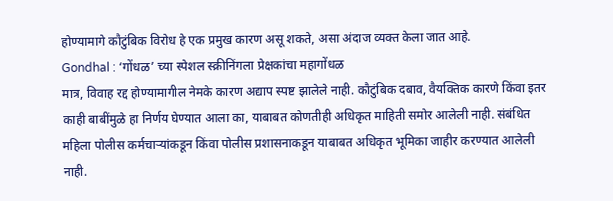होण्यामागे कौटुंबिक विरोध हे एक प्रमुख कारण असू शकते, असा अंदाज व्यक्त केला जात आहे.
Gondhal : ‘गोंधळ’ च्या स्पेशल स्क्रीनिंगला प्रेक्षकांचा महागोंधळ
मात्र, विवाह रद्द होण्यामागील नेमके कारण अद्याप स्पष्ट झालेले नाही. कौटुंबिक दबाव, वैयक्तिक कारणे किंवा इतर काही बाबींमुळे हा निर्णय घेण्यात आला का, याबाबत कोणतीही अधिकृत माहिती समोर आलेली नाही. संबंधित महिला पोलीस कर्मचाऱ्यांकडून किंवा पोलीस प्रशासनाकडून याबाबत अधिकृत भूमिका जाहीर करण्यात आलेली नाही.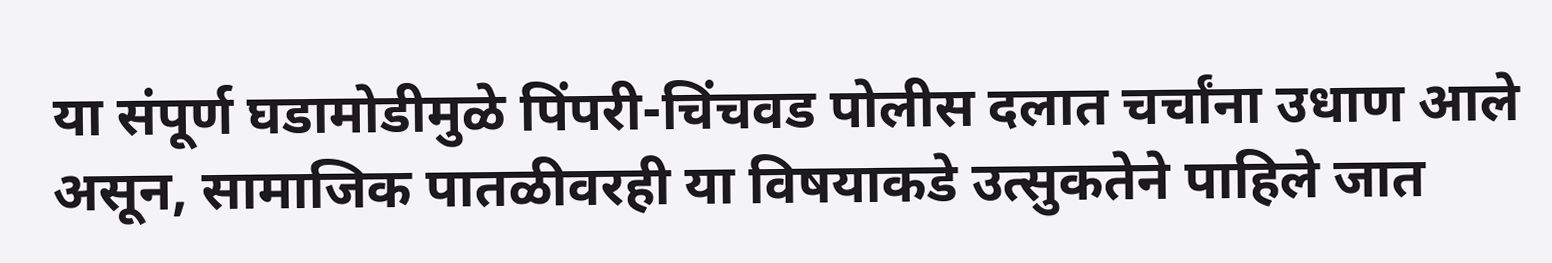या संपूर्ण घडामोडीमुळे पिंपरी-चिंचवड पोलीस दलात चर्चांना उधाण आले असून, सामाजिक पातळीवरही या विषयाकडे उत्सुकतेने पाहिले जात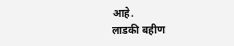आहे.
लाडकी बहीण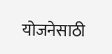योजनेसाठी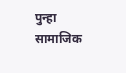पुन्हा सामाजिक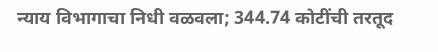न्याय विभागाचा निधी वळवला; 344.74 कोटींची तरतूद